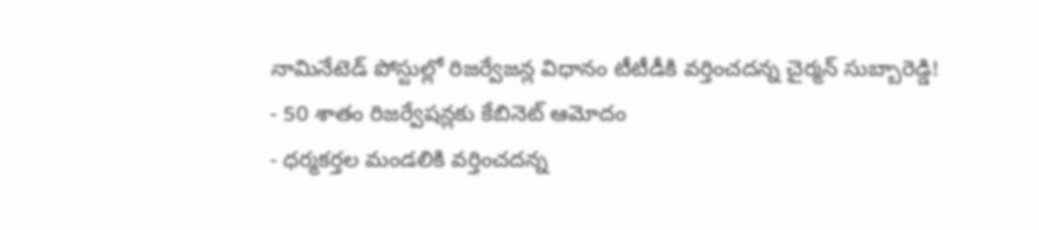నామినేటెడ్ పోస్టుల్లో రిజర్వేజన్ల విధానం టీటీడీకి వర్తించదన్న చైర్మన్ సుబ్బారెడ్డి!
- 50 శాతం రిజర్వేషన్లకు కేబినెట్ ఆమోదం
- ధర్మకర్తల మండలికి వర్తించదన్న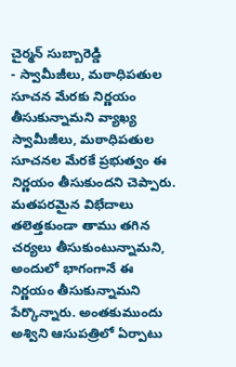చైర్మన్ సుబ్బారెడ్డి
- స్వామీజీలు, మఠాధిపతుల సూచన మేరకు నిర్ణయం తీసుకున్నామని వ్యాఖ్య
స్వామీజీలు, మఠాధిపతుల సూచనల మేరకే ప్రభుత్వం ఈ నిర్ణయం తీసుకుందని చెప్పారు. మతపరమైన విభేదాలు తలెత్తకుండా తాము తగిన చర్యలు తీసుకుంటున్నామని, అందులో భాగంగానే ఈ నిర్ణయం తీసుకున్నామని పేర్కొన్నారు. అంతకుముందు అశ్విని ఆసుపత్రిలో ఏర్పాటు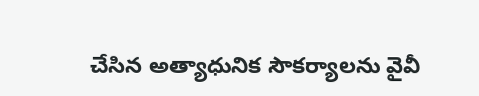చేసిన అత్యాధునిక సౌకర్యాలను వైవీ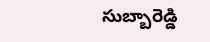సుబ్బారెడ్డి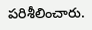పరిశీలించారు.